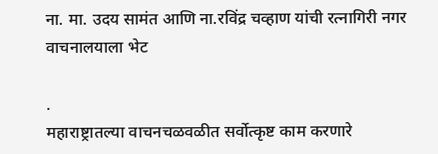ना. मा. उदय सामंत आणि ना.रविंद्र चव्हाण यांची रत्नागिरी नगर वाचनालयाला भेट

.
महाराष्ट्रातल्या वाचनचळवळीत सर्वोत्कृष्ट काम करणारे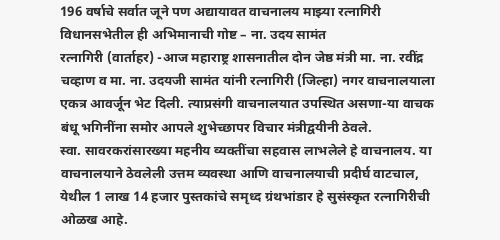196 वर्षाचे सर्वात जूने पण अद्यायावत वाचनालय माझ्या रत्नागिरी विधानसभेतील ही अभिमानाची गोष्ट – ना. उदय सामंत
रत्नागिरी (वार्ताहर) -आज महाराष्ट्र शासनातील दोन जेष्ठ मंत्री मा. ना. रवींद्र चव्हाण व मा. ना. उदयजी सामंत यांनी रत्नागिरी (जिल्हा) नगर वाचनालयाला एकत्र आवर्जून भेट दिली. त्याप्रसंगी वाचनालयात उपस्थित असणा-या वाचक बंधू भगिनींना समोर आपले शुभेच्छापर विचार मंत्रीद्वयीनी ठेवले.
स्वा. सावरकरांसारख्या महनीय व्यक्तींचा सहवास लाभलेले हे वाचनालय. या वाचनालयाने ठेवलेली उत्तम व्यवस्था आणि वाचनालयाची प्रदीर्घ वाटचाल, येथील 1 लाख 14 हजार पुस्तकांचे समृध्द ग्रंथभांडार हे सुसंस्कृत रत्नागिरीची ओळख आहे.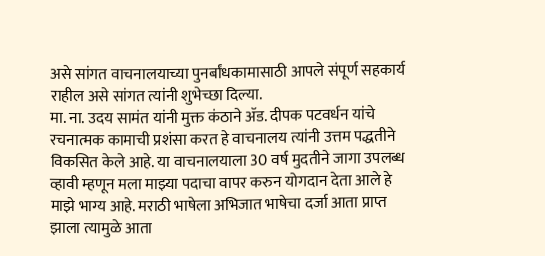असे सांगत वाचनालयाच्या पुनर्बांधकामासाठी आपले संपूर्ण सहकार्य राहील असे सांगत त्यांनी शुभेच्छा दिल्या.
मा. ना. उदय सामंत यांनी मुक्त कंठाने ॲड. दीपक पटवर्धन यांचे रचनात्मक कामाची प्रशंसा करत हे वाचनालय त्यांनी उत्तम पद्धतीने विकसित केले आहे. या वाचनालयाला 30 वर्ष मुदतीने जागा उपलब्ध व्हावी म्हणून मला माझ्या पदाचा वापर करुन योगदान देता आले हे माझे भाग्य आहे. मराठी भाषेला अभिजात भाषेचा दर्जा आता प्राप्त झाला त्यामुळे आता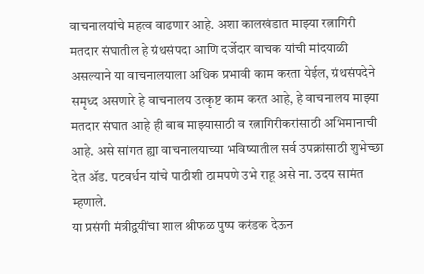वाचनालयांचे महत्व वाढणार आहे. अशा कालखंडात माझ्या रत्नागिरी मतदार संघातील हे ग्रंथसंपदा आणि दर्जेदार वाचक यांची मांदयाळी असल्याने या वाचनालयाला अधिक प्रभावी काम करता येईल, ग्रंथसंपदेने समृध्द असणारे हे वाचनालय उत्कृष्ट काम करत आहे, हे वाचनालय माझ्या मतदार संघात आहे ही बाब माझ्यासाठी व रत्नागिरीकरांसाठी अभिमानाची आहे. असे सांगत ह्या वाचनालयाच्या भविष्यातील सर्व उपक्रांसाठी शुभेच्छा देत ॲड. पटवर्धन यांचे पाठीशी ठामपणे उभे राहू असे ना. उदय सामंत म्हणाले.
या प्रसंगी मंत्रीद्वयींचा शाल श्रीफळ पुष्प करंडक देऊन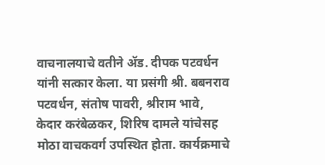वाचनालयाचे वतीने ॲड. दीपक पटवर्धन यांनी सत्कार केला. या प्रसंगी श्री. बबनराव पटवर्धन, संतोष पावरी, श्रीराम भावे, केदार करंबेळकर, शिरिष दामले यांचेसह मोठा वाचकवर्ग उपस्थित होता. कार्यक्रमाचे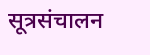सूत्रसंचालन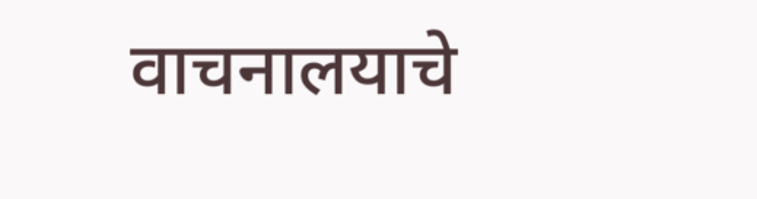वाचनालयाचे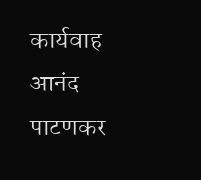कार्यवाह आनंद पाटणकर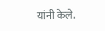यांनी केले.